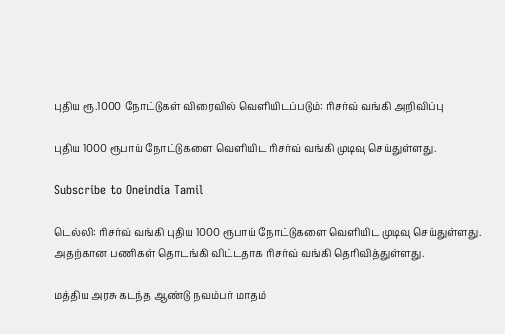புதிய ரூ.1000 நோட்டுகள் விரைவில் வெளியிடப்படும்: ரிசர்வ் வங்கி அறிவிப்பு

புதிய 1000 ரூபாய் நோட்டுகளை வெளியிட ரிசர்வ் வங்கி முடிவு செய்துள்ளது.

Subscribe to Oneindia Tamil

டெல்லி: ரிசர்வ் வங்கி புதிய 1000 ரூபாய் நோட்டுகளை வெளியிட முடிவு செய்துள்ளது. அதற்கான பணிகள் தொடங்கி விட்டதாக ரிசர்வ் வங்கி தெரிவித்துள்ளது.

மத்திய அரசு கடந்த ஆண்டு நவம்பர் மாதம்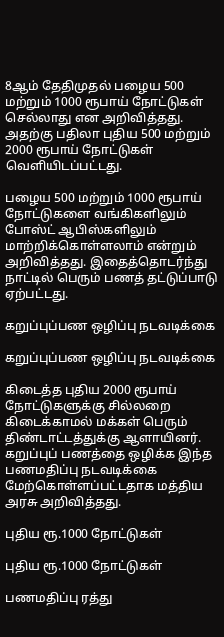8ஆம் தேதிமுதல் பழைய 500 மற்றும் 1000 ரூபாய் நோட்டுகள் செல்லாது என அறிவித்தது. அதற்கு பதிலா புதிய 500 மற்றும் 2000 ரூபாய் நோட்டுகள் வெளியிடப்பட்டது.

பழைய 500 மற்றும் 1000 ரூபாய் நோட்டுகளை வங்கிகளிலும் போஸ்ட் ஆபிஸ்களிலும் மாற்றிக்கொள்ளலாம் என்றும் அறிவித்தது. இதைத்தொடர்ந்து நாட்டில் பெரும் பணத் தட்டுப்பாடு ஏற்பட்டது.

கறுப்புப்பண ஒழிப்பு நடவடிக்கை

கறுப்புப்பண ஒழிப்பு நடவடிக்கை

கிடைத்த புதிய 2000 ரூபாய் நோட்டுகளுக்கு சில்லறை கிடைக்காமல் மக்கள் பெரும் திண்டாட்டத்துக்கு ஆளாயினர். கறுப்புப் பணத்தை ஒழிக்க இந்த பணமதிப்பு நடவடிக்கை மேற்கொள்ளப்பட்டதாக மத்திய அரசு அறிவித்தது.

புதிய ரூ.1000 நோட்டுகள்

புதிய ரூ.1000 நோட்டுகள்

பணமதிப்பு ரத்து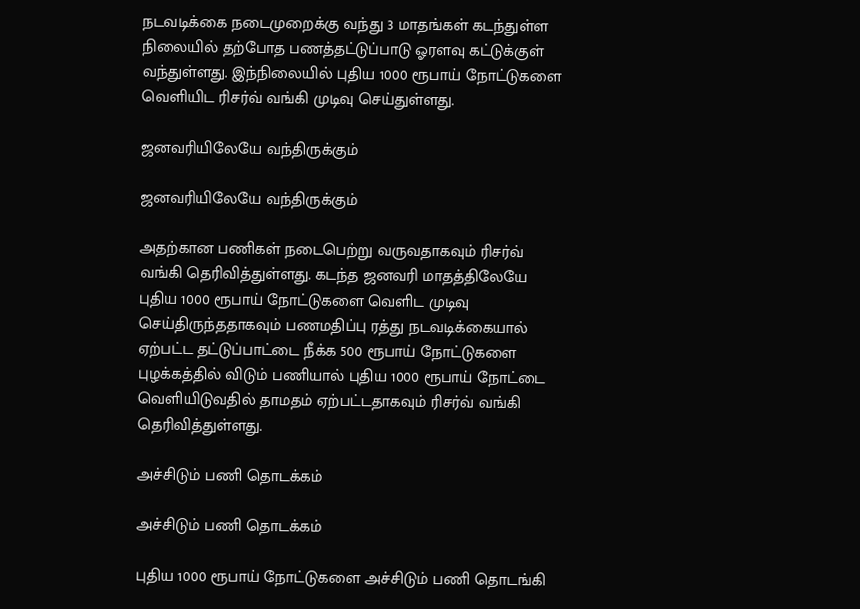நடவடிக்கை நடைமுறைக்கு வந்து 3 மாதங்கள் கடந்துள்ள நிலையில் தற்போத பணத்தட்டுப்பாடு ஓரளவு கட்டுக்குள் வந்துள்ளது. இந்நிலையில் புதிய 1000 ரூபாய் நோட்டுகளை வெளியிட ரிசர்வ் வங்கி முடிவு செய்துள்ளது.

ஜனவரியிலேயே வந்திருக்கும்

ஜனவரியிலேயே வந்திருக்கும்

அதற்கான பணிகள் நடைபெற்று வருவதாகவும் ரிசர்வ் வங்கி தெரிவித்துள்ளது. கடந்த ஜனவரி மாதத்திலேயே புதிய 1000 ரூபாய் நோட்டுகளை வெளிட முடிவு செய்திருந்ததாகவும் பணமதிப்பு ரத்து நடவடிக்கையால் ஏற்பட்ட தட்டுப்பாட்டை நீக்க 500 ரூபாய் நோட்டுகளை புழக்கத்தில் விடும் பணியால் புதிய 1000 ரூபாய் நோட்டை வெளியிடுவதில் தாமதம் ஏற்பட்டதாகவும் ரிசர்வ் வங்கி தெரிவித்துள்ளது.

அச்சிடும் பணி தொடக்கம்

அச்சிடும் பணி தொடக்கம்

புதிய 1000 ரூபாய் நோட்டுகளை அச்சிடும் பணி தொடங்கி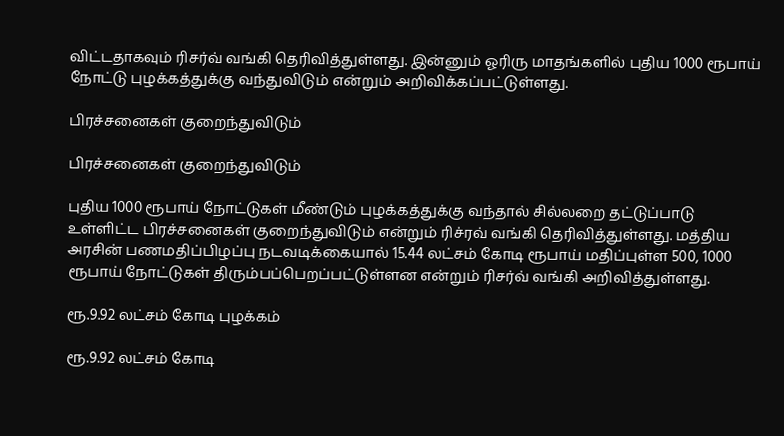விட்டதாகவும் ரிசர்வ் வங்கி தெரிவித்துள்ளது. இன்னும் ஓரிரு மாதங்களில் புதிய 1000 ரூபாய் நோட்டு புழக்கத்துக்கு வந்துவிடும் என்றும் அறிவிக்கப்பட்டுள்ளது.

பிரச்சனைகள் குறைந்துவிடும்

பிரச்சனைகள் குறைந்துவிடும்

புதிய 1000 ரூபாய் நோட்டுகள் மீண்டும் புழக்கத்துக்கு வந்தால் சில்லறை தட்டுப்பாடு உள்ளிட்ட பிரச்சனைகள் குறைந்துவிடும் என்றும் ரிச்ரவ் வங்கி தெரிவித்துள்ளது. மத்திய அரசின் பணமதிப்பிழப்பு நடவடிக்கையால் 15.44 லட்சம் கோடி ரூபாய் மதிப்புள்ள 500, 1000 ரூபாய் நோட்டுகள் திரும்பப்பெறப்பட்டுள்ளன என்றும் ரிசர்வ் வங்கி அறிவித்துள்ளது.

ரூ.9.92 லட்சம் கோடி புழக்கம்

ரூ.9.92 லட்சம் கோடி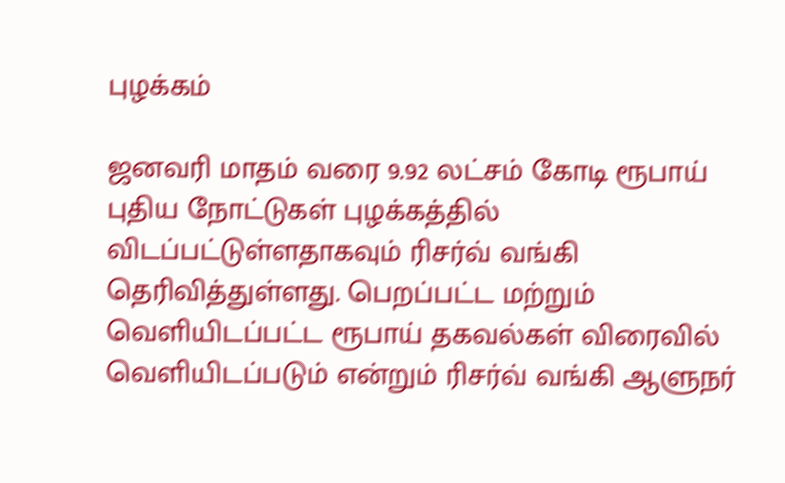புழக்கம்

ஜனவரி மாதம் வரை 9.92 லட்சம் கோடி ரூபாய் புதிய நோட்டுகள் புழக்கத்தில் விடப்பட்டுள்ளதாகவும் ரிசர்வ் வங்கி தெரிவித்துள்ளது. பெறப்பட்ட மற்றும் வெளியிடப்பட்ட ரூபாய் தகவல்கள் விரைவில் வெளியிடப்படும் என்றும் ரிசர்வ் வங்கி ஆளுநர்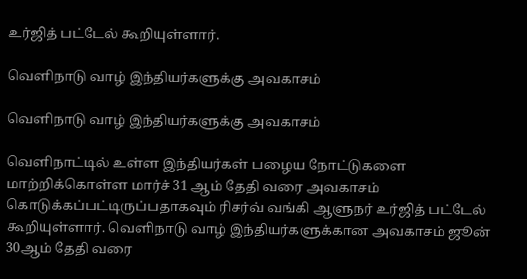உர்ஜித் பட்டேல் கூறியுள்ளார்.

வெளிநாடு வாழ் இந்தியர்களுக்கு அவகாசம்

வெளிநாடு வாழ் இந்தியர்களுக்கு அவகாசம்

வெளிநாட்டில் உள்ள இந்தியர்கள் பழைய நோட்டுகளை மாற்றிக்கொள்ள மார்ச் 31 ஆம் தேதி வரை அவகாசம் கொடுக்கப்பட்டிருப்பதாகவும் ரிசர்வ் வங்கி ஆளுநர் உர்ஜித் பட்டேல் கூறியுள்ளார். வெளிநாடு வாழ் இந்தியர்களுக்கான அவகாசம் ஜூன் 30ஆம் தேதி வரை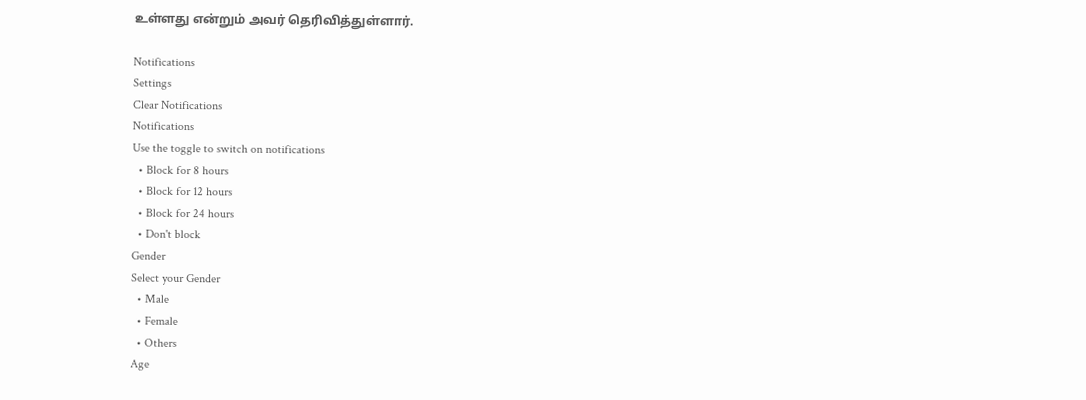உள்ளது என்றும் அவர் தெரிவித்துள்ளார்.

Notifications
Settings
Clear Notifications
Notifications
Use the toggle to switch on notifications
  • Block for 8 hours
  • Block for 12 hours
  • Block for 24 hours
  • Don't block
Gender
Select your Gender
  • Male
  • Female
  • Others
Age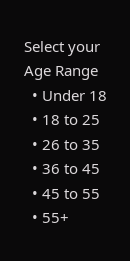Select your Age Range
  • Under 18
  • 18 to 25
  • 26 to 35
  • 36 to 45
  • 45 to 55
  • 55+